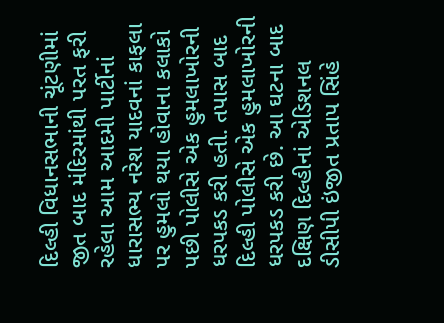દિલ્હી વિધાનસભાની ચૂંટણીમાં જીત બાદ મંદિરમાંથી પરત ફરી રહેલા આમ આદમી પાર્ટીનાં ધારાસભ્ય નરેશ યાદવનાં કાફલા પર હુમલો થયા હોવાના કલાકો પછી પોલીસે એક હુમલાખોરની ધરપકડ કરી હતી. તપાસ બાદ દિલ્હી પોલીસે એક હુમલાખોરની ધરપકડ કરી છે. આ ઘટના બાદ દક્ષિણ દિલ્હીનાં એડિશનલ ડીસીપી ઇંજીત પ્રતાપ સિંહે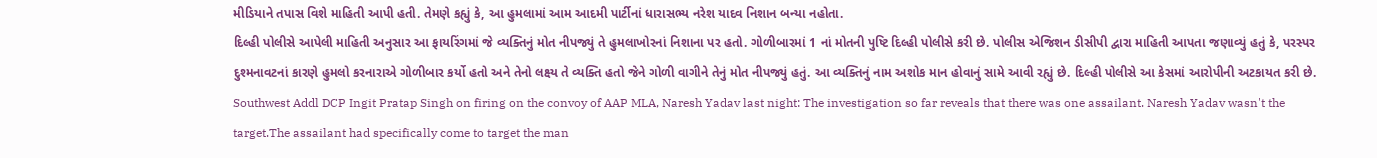મીડિયાને તપાસ વિશે માહિતી આપી હતી. તેમણે કહ્યું કે, આ હુમલામાં આમ આદમી પાર્ટીનાં ધારાસભ્ય નરેશ યાદવ નિશાન બન્યા નહોતા.
દિલ્હી પોલીસે આપેલી માહિતી અનુસાર આ ફાયરિંગમાં જે વ્યક્તિનું મોત નીપજ્યું તે હુમલાખોરનાં નિશાના પર હતો. ગોળીબારમાં 1 નાં મોતની પુષ્ટિ દિલ્હી પોલીસે કરી છે. પોલીસ એજિશન ડીસીપી દ્વારા માહિતી આપતા જણાવ્યું હતું કે, પરસ્પર દુશ્મનાવટનાં કારણે હુમલો કરનારાએ ગોળીબાર કર્યો હતો અને તેનો લક્ષ્ય તે વ્યક્તિ હતો જેને ગોળી વાગીને તેનું મોત નીપજ્યું હતું. આ વ્યક્તિનું નામ અશોક માન હોવાનું સામે આવી રહ્યું છે. દિલ્હી પોલીસે આ કેસમાં આરોપીની અટકાયત કરી છે.
Southwest Addl DCP Ingit Pratap Singh on firing on the convoy of AAP MLA, Naresh Yadav last night: The investigation so far reveals that there was one assailant. Naresh Yadav wasn't the target.The assailant had specifically come to target the man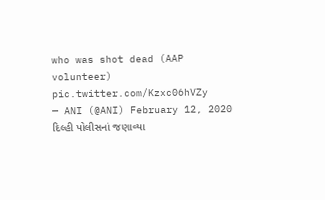who was shot dead (AAP volunteer) pic.twitter.com/Kzxc06hVZy
— ANI (@ANI) February 12, 2020
દિલ્હી પોલીસનાં જણાવ્યા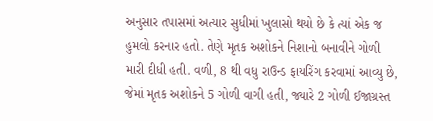અનુસાર તપાસમાં અત્યાર સુધીમાં ખુલાસો થયો છે કે ત્યાં એક જ હુમલો કરનાર હતો. તેણે મૃતક અશોકને નિશાનો બનાવીને ગોળી મારી દીધી હતી. વળી, 8 થી વધુ રાઉન્ડ ફાયરિંગ કરવામાં આવ્યુ છે, જેમાં મૃતક અશોકને 5 ગોળી વાગી હતી, જ્યારે 2 ગોળી ઈજાગ્રસ્ત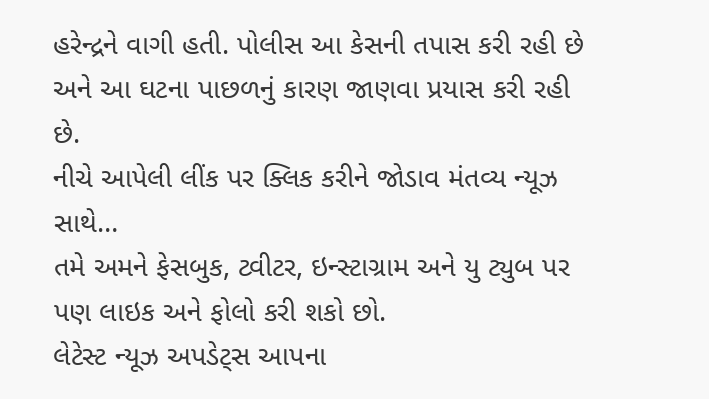હરેન્દ્રને વાગી હતી. પોલીસ આ કેસની તપાસ કરી રહી છે અને આ ઘટના પાછળનું કારણ જાણવા પ્રયાસ કરી રહી છે.
નીચે આપેલી લીંક પર ક્લિક કરીને જોડાવ મંતવ્ય ન્યૂઝ સાથે…
તમે અમને ફેસબુક, ટ્વીટર, ઇન્સ્ટાગ્રામ અને યુ ટ્યુબ પર પણ લાઇક અને ફોલો કરી શકો છો.
લેટેસ્ટ ન્યૂઝ અપડેટ્સ આપના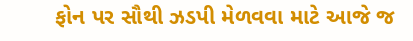ફોન પર સૌથી ઝડપી મેળવવા માટે આજે જ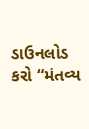ડાઉનલોડ કરો “મંતવ્ય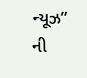ન્યૂઝ” ની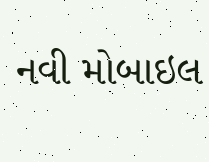નવી મોબાઇલ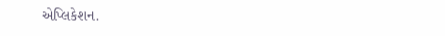એપ્લિકેશન.